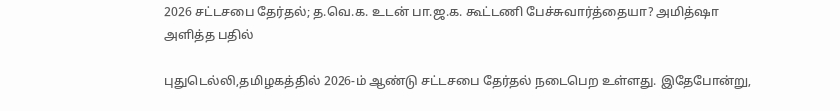2026 சட்டசபை தேர்தல்; த.வெ.க. உடன் பா.ஜ.க. கூட்டணி பேச்சுவார்த்தையா? அமித்ஷா அளித்த பதில்

புதுடெல்லி,தமிழகத்தில் 2026-ம் ஆண்டு சட்டசபை தேர்தல் நடைபெற உள்ளது. இதேபோன்று,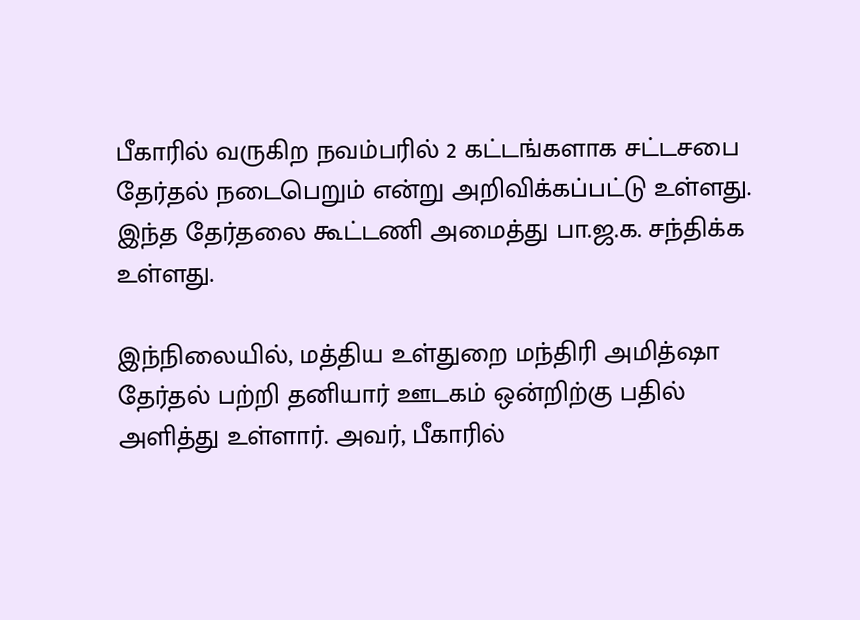பீகாரில் வருகிற நவம்பரில் 2 கட்டங்களாக சட்டசபை தேர்தல் நடைபெறும் என்று அறிவிக்கப்பட்டு உள்ளது. இந்த தேர்தலை கூட்டணி அமைத்து பா.ஜ.க. சந்திக்க உள்ளது.

இந்நிலையில், மத்திய உள்துறை மந்திரி அமித்ஷா தேர்தல் பற்றி தனியார் ஊடகம் ஒன்றிற்கு பதில் அளித்து உள்ளார். அவர், பீகாரில்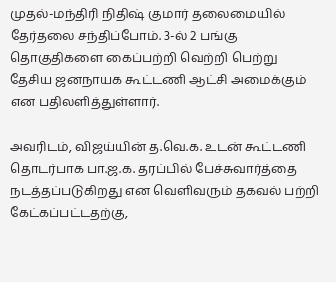முதல்-மந்திரி நிதிஷ் குமார் தலைமையில் தேர்தலை சந்திப்போம். 3-ல் 2 பங்கு தொகுதிகளை கைப்பற்றி வெற்றி பெற்று தேசிய ஜனநாயக கூட்டணி ஆட்சி அமைக்கும் என பதிலளித்துள்ளார்.

அவரிடம், விஜய்யின் த.வெ.க. உடன் கூட்டணி தொடர்பாக பா.ஜ.க. தரப்பில் பேச்சுவார்த்தை நடத்தப்படுகிறது என வெளிவரும் தகவல் பற்றி கேட்கப்பட்டதற்கு,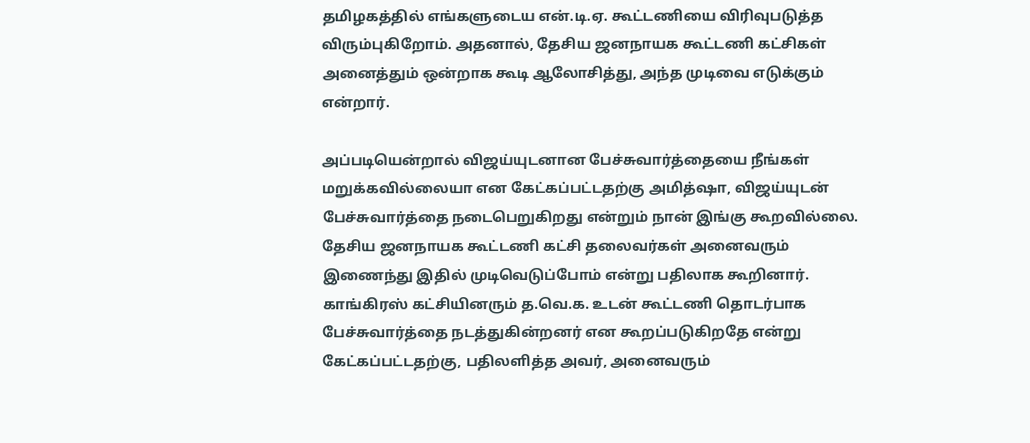தமிழகத்தில் எங்களுடைய என்.டி.ஏ. கூட்டணியை விரிவுபடுத்த விரும்புகிறோம். அதனால், தேசிய ஜனநாயக கூட்டணி கட்சிகள் அனைத்தும் ஒன்றாக கூடி ஆலோசித்து, அந்த முடிவை எடுக்கும் என்றார்.

அப்படியென்றால் விஜய்யுடனான பேச்சுவார்த்தையை நீங்கள் மறுக்கவில்லையா என கேட்கப்பட்டதற்கு அமித்ஷா, விஜய்யுடன் பேச்சுவார்த்தை நடைபெறுகிறது என்றும் நான் இங்கு கூறவில்லை. தேசிய ஜனநாயக கூட்டணி கட்சி தலைவர்கள் அனைவரும் இணைந்து இதில் முடிவெடுப்போம் என்று பதிலாக கூறினார். காங்கிரஸ் கட்சியினரும் த.வெ.க. உடன் கூட்டணி தொடர்பாக பேச்சுவார்த்தை நடத்துகின்றனர் என கூறப்படுகிறதே என்று கேட்கப்பட்டதற்கு, பதிலளித்த அவர், அனைவரும்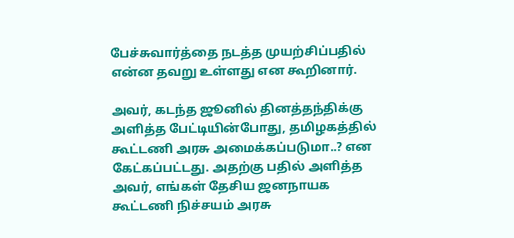பேச்சுவார்த்தை நடத்த முயற்சிப்பதில் என்ன தவறு உள்ளது என கூறினார்.

அவர், கடந்த ஜூனில் தினத்தந்திக்கு அளித்த பேட்டியின்போது, தமிழகத்தில் கூட்டணி அரசு அமைக்கப்படுமா..? என கேட்கப்பட்டது. அதற்கு பதில் அளித்த அவர், எங்கள் தேசிய ஜனநாயக கூட்டணி நிச்சயம் அரசு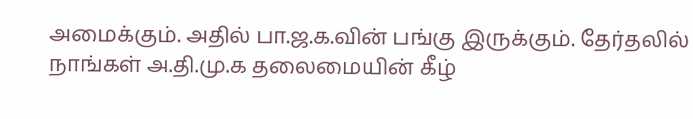அமைக்கும். அதில் பா.ஜ.க.வின் பங்கு இருக்கும். தேர்தலில் நாங்கள் அ.தி.மு.க தலைமையின் கீழ்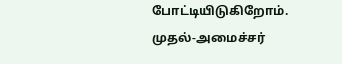போட்டியிடுகிறோம். முதல்-அமைச்சர்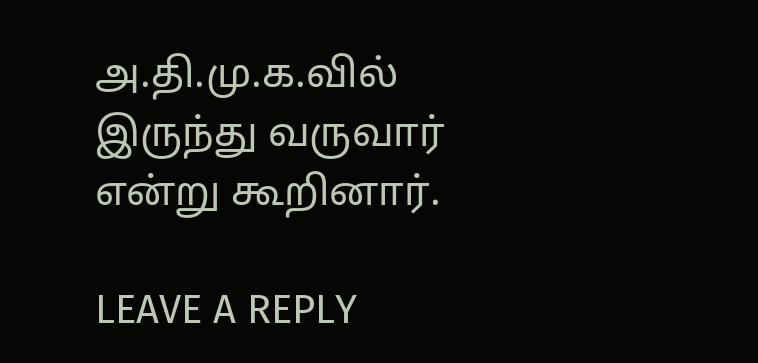அ.தி.மு.க.வில் இருந்து வருவார் என்று கூறினார்.

LEAVE A REPLY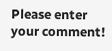Please enter your comment!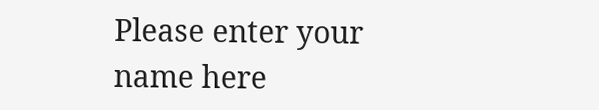Please enter your name here